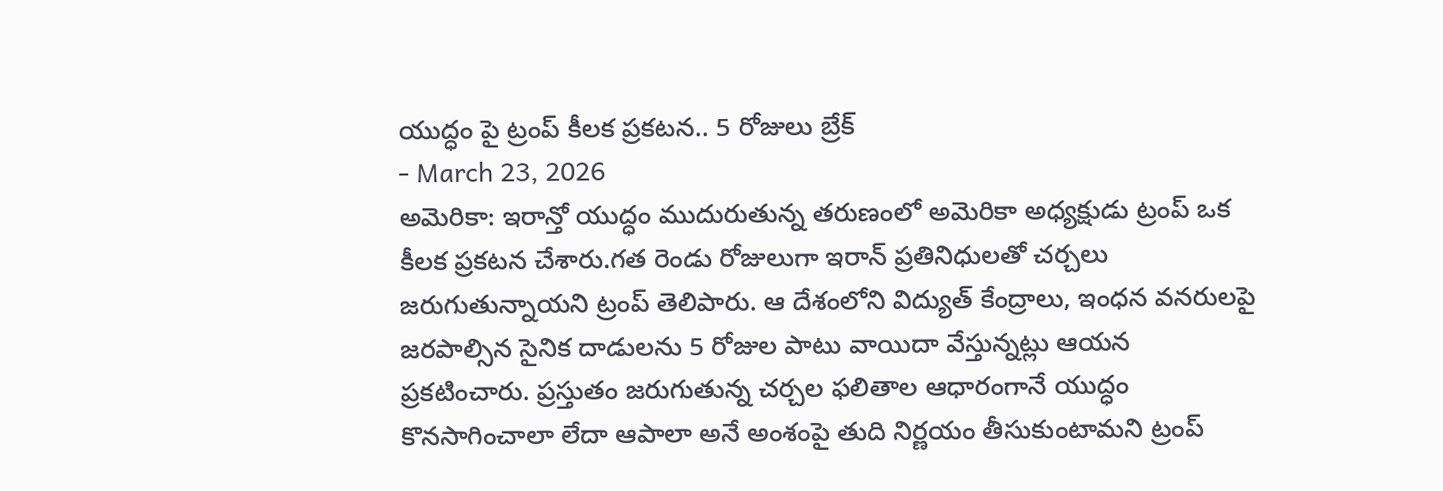యుద్ధం పై ట్రంప్ కీలక ప్రకటన.. 5 రోజులు బ్రేక్
- March 23, 2026
అమెరికా: ఇరాన్తో యుద్ధం ముదురుతున్న తరుణంలో అమెరికా అధ్యక్షుడు ట్రంప్ ఒక కీలక ప్రకటన చేశారు.గత రెండు రోజులుగా ఇరాన్ ప్రతినిధులతో చర్చలు జరుగుతున్నాయని ట్రంప్ తెలిపారు. ఆ దేశంలోని విద్యుత్ కేంద్రాలు, ఇంధన వనరులపై జరపాల్సిన సైనిక దాడులను 5 రోజుల పాటు వాయిదా వేస్తున్నట్లు ఆయన ప్రకటించారు. ప్రస్తుతం జరుగుతున్న చర్చల ఫలితాల ఆధారంగానే యుద్ధం కొనసాగించాలా లేదా ఆపాలా అనే అంశంపై తుది నిర్ణయం తీసుకుంటామని ట్రంప్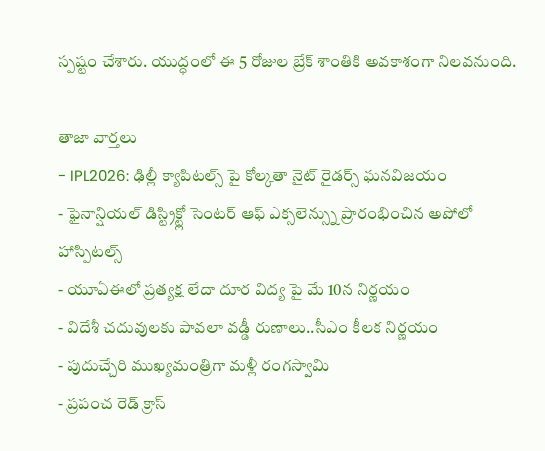స్పష్టం చేశారు. యుద్ధంలో ఈ 5 రోజుల బ్రేక్ శాంతికి అవకాశంగా నిలవనుంది.

తాజా వార్తలు
- IPL2026: ఢిల్లీ క్యాపిటల్స్ పై కోల్కతా నైట్ రైడర్స్ ఘనవిజయం
- ఫైనాన్షియల్ డిస్ట్రిక్ట్లో సెంటర్ ఆఫ్ ఎక్సలెన్స్ను ప్రారంభించిన అపోలో హాస్పిటల్స్
- యూఏఈలో ప్రత్యక్ష లేదా దూర విద్య పై మే 10న నిర్ణయం
- విదేశీ చదువులకు పావలా వడ్డీ రుణాలు..సీఎం కీలక నిర్ణయం
- పుదుచ్చేరి ముఖ్యమంత్రిగా మళ్లీ రంగస్వామి
- ప్రపంచ రెడ్ క్రాస్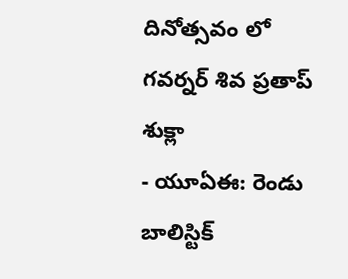దినోత్సవం లో గవర్నర్ శివ ప్రతాప్ శుక్లా
- యూఏఈ: రెండు బాలిస్టిక్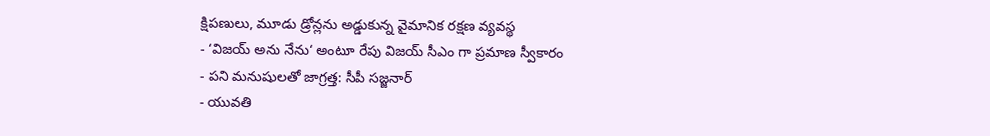క్షిపణులు, మూడు డ్రోన్లను అడ్డుకున్న వైమానిక రక్షణ వ్యవస్థ
- ‘విజయ్ అను నేను‘ అంటూ రేపు విజయ్ సీఎం గా ప్రమాణ స్వీకారం
- పని మనుషులతో జాగ్రత్త: సీపీ సజ్జనార్
- యువతి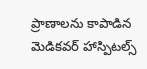ప్రాణాలను కాపాడిన మెడికవర్ హాస్పిటల్స్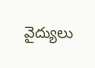వైద్యులు